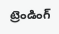ట్రెండింగ్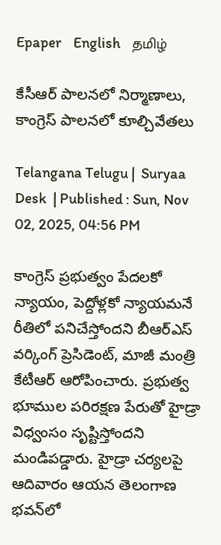Epaper    English    தமிழ்

కేసీఆర్‌ పాలనలో నిర్మాణాలు, కాంగ్రెస్ పాలనలో కూల్చివేతలు

Telangana Telugu |  Suryaa Desk  | Published : Sun, Nov 02, 2025, 04:56 PM

కాంగ్రెస్ ప్రభుత్వం పేదలకో న్యాయం, పెద్దోళ్లకో న్యాయమనే రీతిలో పనిచేస్తోందని బీఆర్ఎస్ వర్కింగ్ ప్రెసిడెంట్, మాజీ మంత్రి కేటీఆర్ ఆరోపించారు. ప్రభుత్వ భూముల పరిరక్షణ పేరుతో హైడ్రా విధ్వంసం సృష్టిస్తోందని మండిపడ్డారు. హైడ్రా చర్యలపై ఆదివారం ఆయన తెలంగాణ భవన్‌లో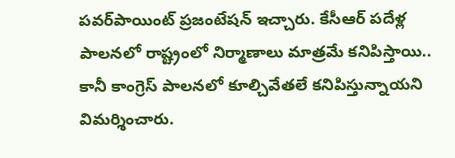పవర్‌పాయింట్‌ ప్రజంటేషన్‌ ఇచ్చారు. కేసీఆర్‌ పదేళ్ల పాలనలో రాష్ట్రంలో నిర్మాణాలు మాత్రమే కనిపిస్తాయి.. కానీ కాంగ్రెస్ పాలనలో కూల్చివేతలే కనిపిస్తున్నాయని విమర్శించారు.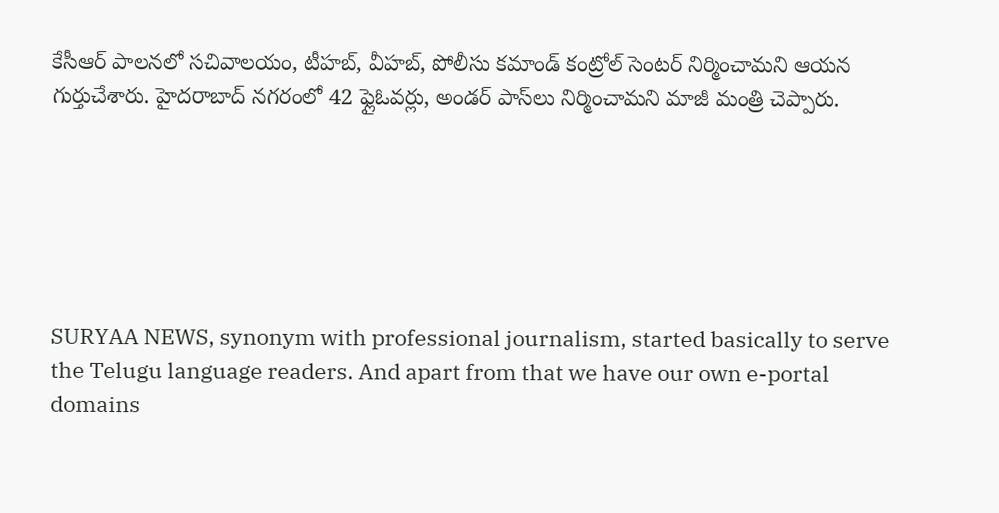కేసీఆర్ పాలనలో సచివాలయం, టీహబ్‌, వీహబ్‌, పోలీసు కమాండ్‌ కంట్రోల్‌ సెంటర్‌ నిర్మించామని ఆయన గుర్తుచేశారు. హైదరాబాద్‌ నగరంలో 42 ఫ్లైఓవర్లు, అండర్‌ పాస్‌లు నిర్మించామని మాజీ మంత్రి చెప్పారు.






SURYAA NEWS, synonym with professional journalism, started basically to serve the Telugu language readers. And apart from that we have our own e-portal domains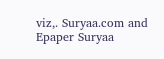viz,. Suryaa.com and Epaper Suryaa